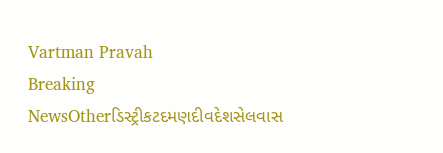Vartman Pravah
Breaking NewsOtherડિસ્ટ્રીકટદમણદીવદેશસેલવાસ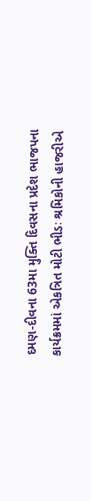દમણ-દીવના 63મા મુક્‍તિ દિવસના પ્રદેશ ભાજપના કાર્યક્રમમાં એકત્રિત મોટી ભીડઃ શ્રમિકોની હાજરીએ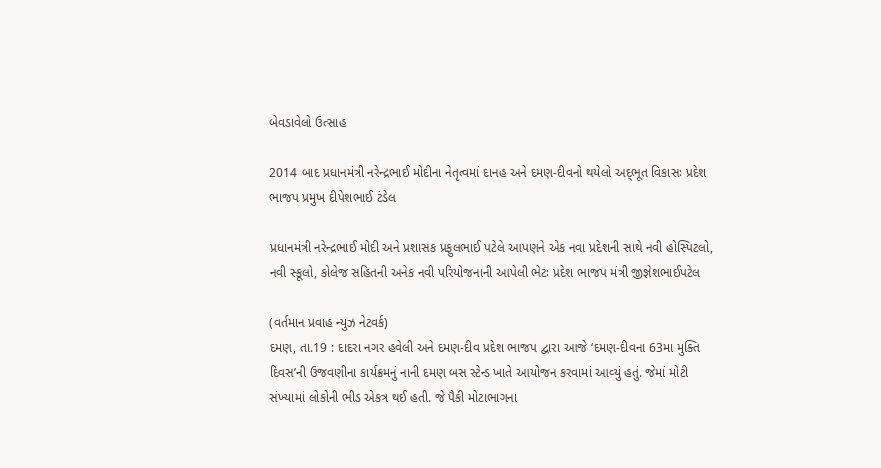બેવડાવેલો ઉત્‍સાહ

2014 બાદ પ્રધાનમંત્રી નરેન્‍દ્રભાઈ મોદીના નેતૃત્‍વમાં દાનહ અને દમણ-દીવનો થયેલો અદ્‌ભૂત વિકાસઃ પ્રદેશ ભાજપ પ્રમુખ દીપેશભાઈ ટંડેલ

પ્રધાનમંત્રી નરેન્‍દ્રભાઈ મોદી અને પ્રશાસક પ્રફુલભાઈ પટેલે આપણને એક નવા પ્રદેશની સાથે નવી હોસ્‍પિટલો, નવી સ્‍કૂલો, કોલેજ સહિતની અનેક નવી પરિયોજનાની આપેલી ભેટઃ પ્રદેશ ભાજપ મંત્રી જીજ્ઞેશભાઈપટેલ

(વર્તમાન પ્રવાહ ન્‍યુઝ નેટવર્ક)
દમણ, તા.19 : દાદરા નગર હવેલી અને દમણ-દીવ પ્રદેશ ભાજપ દ્વારા આજે ‘દમણ-દીવના 63મા મુક્‍તિ દિવસ’ની ઉજવણીના કાર્યક્રમનું નાની દમણ બસ સ્‍ટેન્‍ડ ખાતે આયોજન કરવામાં આવ્‍યું હતું. જેમાં મોટી સંખ્‍યામાં લોકોની ભીડ એકત્ર થઈ હતી. જે પૈકી મોટાભાગના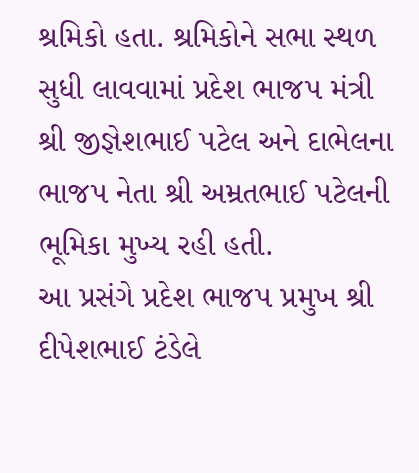શ્રમિકો હતા. શ્રમિકોને સભા સ્‍થળ સુધી લાવવામાં પ્રદેશ ભાજપ મંત્રી શ્રી જીજ્ઞેશભાઈ પટેલ અને દાભેલના ભાજપ નેતા શ્રી અમ્રતભાઈ પટેલની ભૂમિકા મુખ્‍ય રહી હતી.
આ પ્રસંગે પ્રદેશ ભાજપ પ્રમુખ શ્રી દીપેશભાઈ ટંડેલે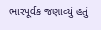ભારપૂર્વક જણાવ્‍યું હતું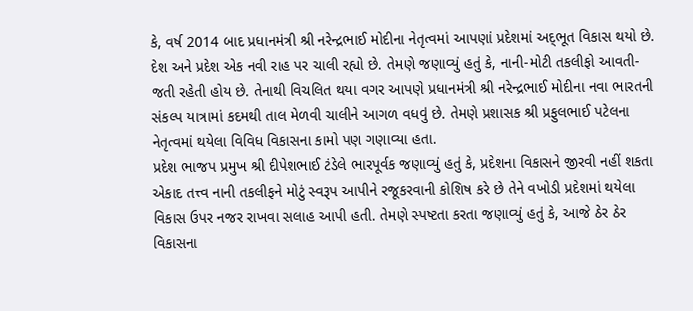કે, વર્ષ 2014 બાદ પ્રધાનમંત્રી શ્રી નરેન્‍દ્રભાઈ મોદીના નેતૃત્‍વમાં આપણાં પ્રદેશમાં અદ્‌ભૂત વિકાસ થયો છે. દેશ અને પ્રદેશ એક નવી રાહ પર ચાલી રહ્યો છે. તેમણે જણાવ્‍યું હતું કે, નાની-મોટી તકલીફો આવતી-જતી રહેતી હોય છે. તેનાથી વિચલિત થયા વગર આપણે પ્રધાનમંત્રી શ્રી નરેન્‍દ્રભાઈ મોદીના નવા ભારતની સંકલ્‍પ યાત્રામાં કદમથી તાલ મેળવી ચાલીને આગળ વધવું છે. તેમણે પ્રશાસક શ્રી પ્રફુલભાઈ પટેલના નેતૃત્‍વમાં થયેલા વિવિધ વિકાસના કામો પણ ગણાવ્‍યા હતા.
પ્રદેશ ભાજપ પ્રમુખ શ્રી દીપેશભાઈ ટંડેલે ભારપૂર્વક જણાવ્‍યું હતું કે, પ્રદેશના વિકાસને જીરવી નહીં શકતા એકાદ તત્ત્વ નાની તકલીફને મોટું સ્‍વરૂપ આપીને રજૂકરવાની કોશિષ કરે છે તેને વખોડી પ્રદેશમાં થયેલા વિકાસ ઉપર નજર રાખવા સલાહ આપી હતી. તેમણે સ્‍પષ્‍ટતા કરતા જણાવ્‍યું હતું કે, આજે ઠેર ઠેર વિકાસના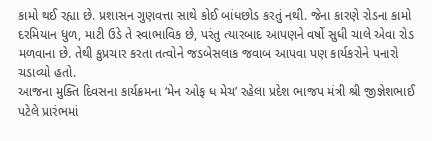કામો થઈ રહ્યા છે. પ્રશાસન ગુણવત્તા સાથે કોઈ બાંધછોડ કરતું નથી. જેના કારણે રોડના કામો દરમિયાન ધુળ, માટી ઉડે તે સ્‍વાભાવિક છે, પરંતુ ત્‍યારબાદ આપણને વર્ષો સુધી ચાલે એવા રોડ મળવાના છે. તેથી કુપ્રચાર કરતા તત્‍વોને જડબેસલાક જવાબ આપવા પણ કાર્યકરોને પનારો ચડાવ્‍યો હતો.
આજના મુક્‍તિ દિવસના કાર્યક્રમના ‘મેન ઓફ ધ મેચ’ રહેલા પ્રદેશ ભાજપ મંત્રી શ્રી જીજ્ઞેશભાઈ પટેલે પ્રારંભમાં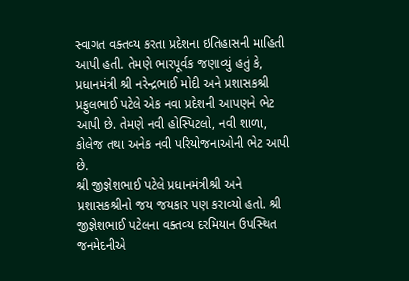સ્‍વાગત વક્‍તવ્‍ય કરતા પ્રદેશના ઇતિહાસની માહિતી આપી હતી. તેમણે ભારપૂર્વક જણાવ્‍યું હતું કે, પ્રધાનમંત્રી શ્રી નરેન્‍દ્રભાઈ મોદી અને પ્રશાસકશ્રી પ્રફુલભાઈ પટેલે એક નવા પ્રદેશની આપણને ભેટ આપી છે. તેમણે નવી હોસ્‍પિટલો, નવી શાળા, કોલેજ તથા અનેક નવી પરિયોજનાઓની ભેટ આપી છે.
શ્રી જીજ્ઞેશભાઈ પટેલે પ્રધાનમંત્રીશ્રી અને પ્રશાસકશ્રીનો જય જયકાર પણ કરાવ્‍યો હતો. શ્રી જીજ્ઞેશભાઈ પટેલના વક્‍તવ્‍ય દરમિયાન ઉપસ્‍થિત જનમેદનીએ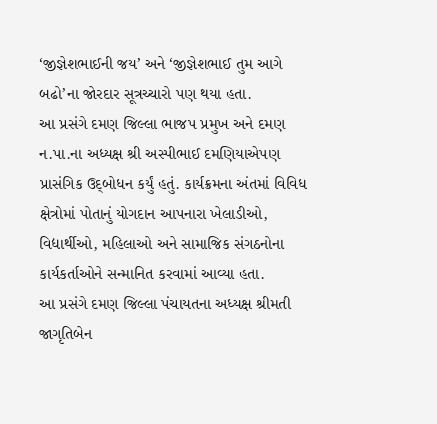‘જીજ્ઞેશભાઈની જય’ અને ‘જીજ્ઞેશભાઈ તુમ આગે બઢો’ના જોરદાર સૂત્રચ્‍ચારો પણ થયા હતા.
આ પ્રસંગે દમણ જિલ્લા ભાજપ પ્રમુખ અને દમણ ન.પા.ના અધ્‍યક્ષ શ્રી અસ્‍પીભાઈ દમણિયાએપણ પ્રાસંગિક ઉદ્‌બોધન કર્યું હતું. કાર્યક્રમના અંતમાં વિવિધ ક્ષેત્રોમાં પોતાનું યોગદાન આપનારા ખેલાડીઓ, વિદ્યાર્થીઓ, મહિલાઓ અને સામાજિક સંગઠનોના કાર્યકર્તાઓને સન્‍માનિત કરવામાં આવ્‍યા હતા.
આ પ્રસંગે દમણ જિલ્લા પંચાયતના અધ્‍યક્ષ શ્રીમતી જાગૃતિબેન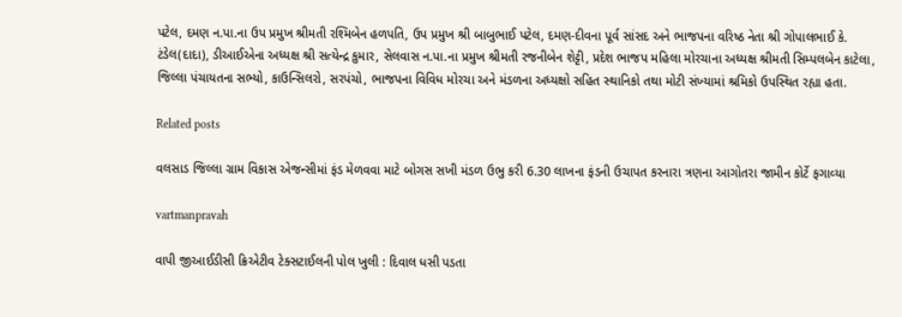પટેલ, દમણ ન.પા.ના ઉપ પ્રમુખ શ્રીમતી રશ્‍મિબેન હળપતિ, ઉપ પ્રમુખ શ્રી બાબુભાઈ પટેલ, દમણ-દીવના પૂર્વ સાંસદ અને ભાજપના વરિષ્‍ઠ નેતા શ્રી ગોપાલભાઈ કે. ટંડેલ(દાદા), ડીઆઈએના અધ્‍યક્ષ શ્રી સત્‍યેન્‍દ્ર કુમાર, સેલવાસ ન.પા.ના પ્રમુખ શ્રીમતી રજનીબેન શેટ્ટી, પ્રદેશ ભાજપ મહિલા મોરચાના અધ્‍યક્ષ શ્રીમતી સિમ્‍પલબેન કાટેલા, જિલ્લા પંચાયતના સભ્‍યો, કાઉન્‍સિલરો, સરપંચો, ભાજપના વિવિધ મોરચા અને મંડળના અધ્‍યક્ષો સહિત સ્‍થાનિકો તથા મોટી સંખ્‍યામાં શ્રમિકો ઉપસ્‍થિત રહ્યા હતા.

Related posts

વલસાડ જિલ્લા ગ્રામ વિકાસ એજન્‍સીમાં ફંડ મેળવવા માટે બોગસ સખી મંડળ ઉભુ કરી 6.30 લાખના ફંડની ઉચાપત કરનારા ત્રણના આગોતરા જામીન કોર્ટે ફગાવ્‍યા

vartmanpravah

વાપી જીઆઈડીસી ક્રિએટીવ ટેક્‍સટાઈલની પોલ ખુલી : દિવાલ ધસી પડતા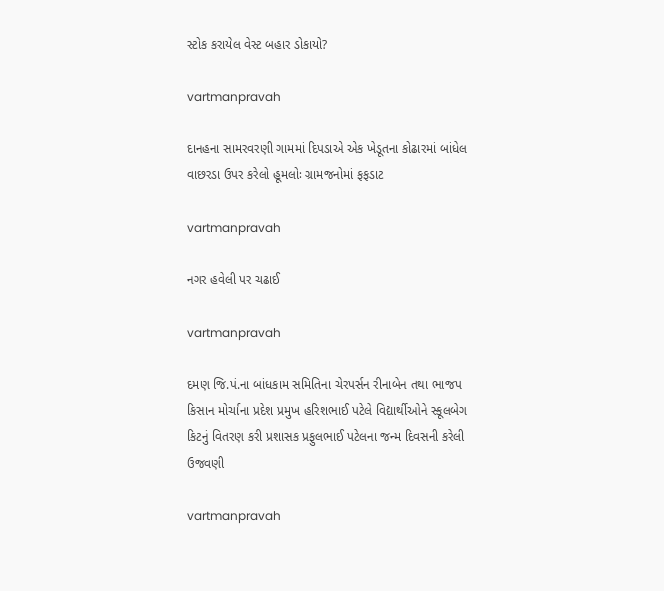સ્‍ટોક કરાયેલ વેસ્‍ટ બહાર ડોકાયો?

vartmanpravah

દાનહના સામરવરણી ગામમાં દિપડાએ એક ખેડૂતના કોઢારમાં બાંધેલ વાછરડા ઉપર કરેલો હૂમલોઃ ગ્રામજનોમાં ફફડાટ

vartmanpravah

નગર હવેલી પર ચઢાઈ

vartmanpravah

દમણ જિ.પં.ના બાંધકામ સમિતિના ચેરપર્સન રીનાબેન તથા ભાજપ કિસાન મોર્ચાના પ્રદેશ પ્રમુખ હરિશભાઈ પટેલે વિદ્યાર્થીઓને સ્‍કૂલબેગ કિટનું વિતરણ કરી પ્રશાસક પ્રફુલભાઈ પટેલના જન્‍મ દિવસની કરેલી ઉજવણી

vartmanpravah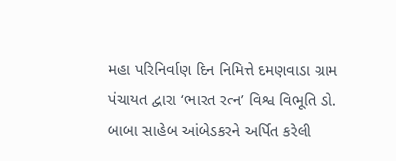મહા પરિનિર્વાણ દિન નિમિત્તે દમણવાડા ગ્રામ પંચાયત દ્વારા ‘ભારત રત્‍ન’ વિશ્વ વિભૂતિ ડો. બાબા સાહેબ આંબેડકરને અર્પિત કરેલી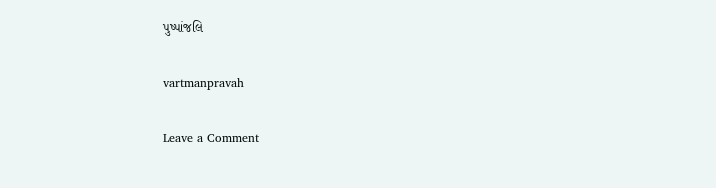પુષ્‍પાંજલિ

vartmanpravah

Leave a Comment